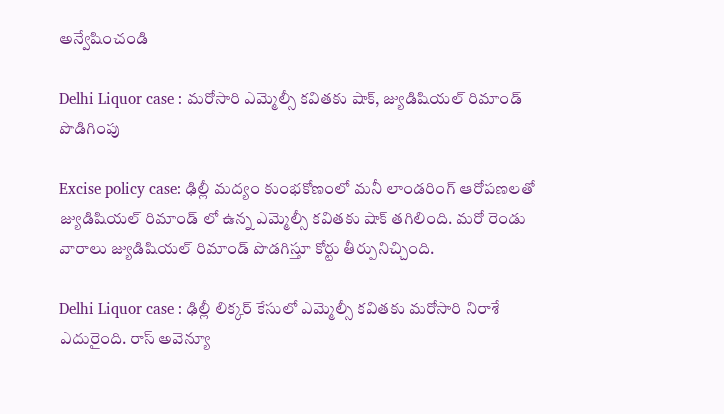అన్వేషించండి

Delhi Liquor case : మరోసారి ఎమ్మెల్సీ కవితకు షాక్, జ్యుడిషియల్ రిమాండ్ పొడిగింపు

Excise policy case: ఢిల్లీ మద్యం కుంభకోణంలో మనీ లాండరింగ్ ఆరోపణలతో జ్యుడిషియల్ రిమాండ్ లో ఉన్న ఎమ్మెల్సీ కవితకు షాక్ తగిలింది. మరో రెండు వారాలు జ్యుడిషియల్ రిమాండ్ పొడగిస్తూ కోర్టు తీర్పునిచ్చింది.

Delhi Liquor case : ఢిల్లీ లిక్కర్ కేసులో ఎమ్మెల్సీ కవితకు మరోసారి నిరాశే ఎదురైంది. రాస్ అవెన్యూ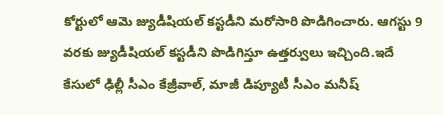కోర్టులో ఆమె జ్యుడీషియల్ కస్టడీని మరోసారి పొడిగించారు. ఆగస్టు 9 వరకు జ్యుడీషియల్ కస్టడీని పొడిగిస్తూ ఉత్తర్వులు ఇచ్చింది.ఇదే కేసులో ఢిల్లీ సీఎం కేజ్రీవాల్, మాజీ డిప్యూటీ సీఎం మనీష్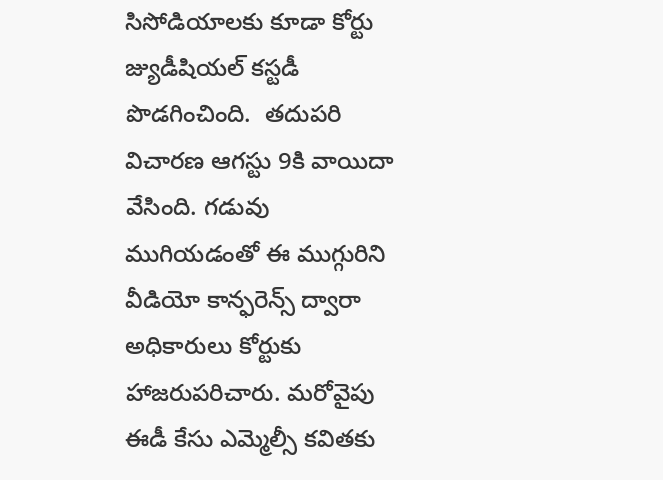సిసోడియాలకు కూడా కోర్టు జ్యుడీషియల్ కస్టడీ పొడగించింది.  తదుపరి విచారణ ఆగస్టు 9కి వాయిదా వేసింది. గడువు ముగియడంతో ఈ ముగ్గురిని వీడియో కాన్ఫరెన్స్ ద్వారా అధికారులు కోర్టుకు హాజరుపరిచారు. మరోవైపు ఈడీ కేసు ఎమ్మెల్సీ కవితకు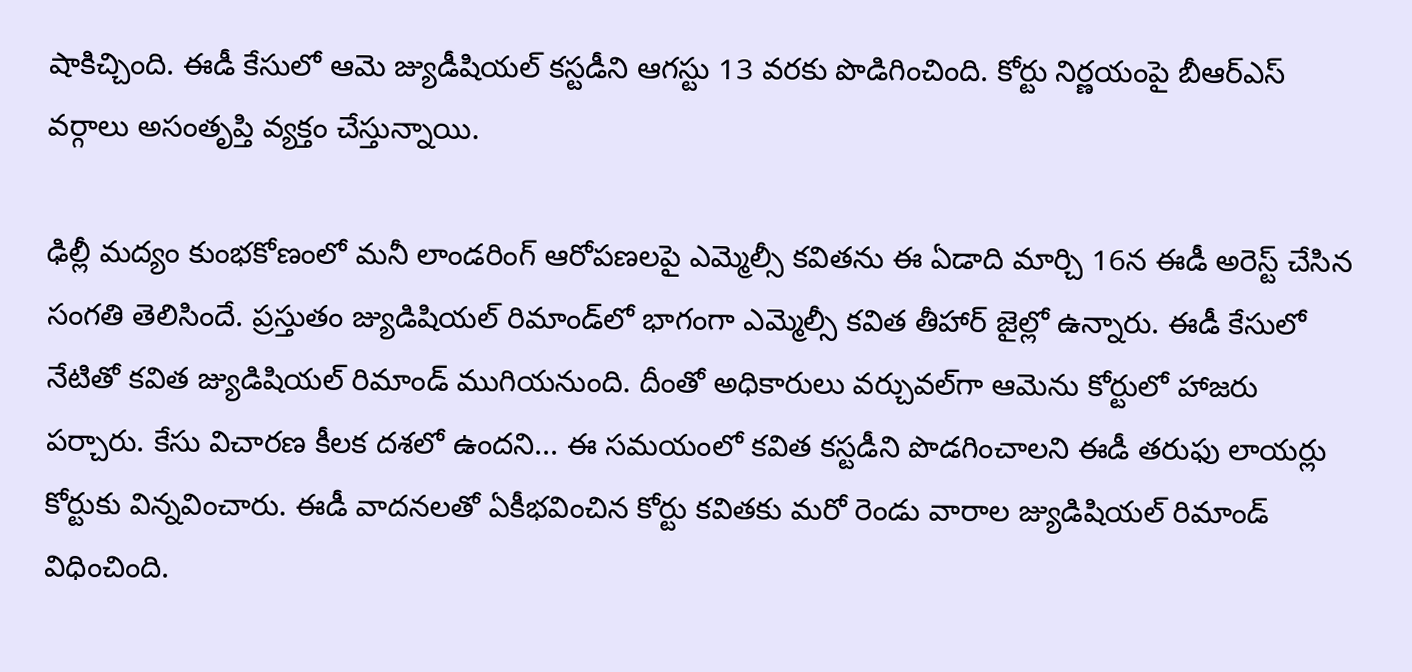షాకిచ్చింది. ఈడీ కేసులో ఆమె జ్యుడీషియల్ కస్టడీని ఆగస్టు 13 వరకు పొడిగించింది. కోర్టు నిర్ణయంపై బీఆర్ఎస్ వర్గాలు అసంతృప్తి వ్యక్తం చేస్తున్నాయి.

ఢిల్లీ మద్యం కుంభకోణంలో మనీ లాండరింగ్ ఆరోపణలపై ఎమ్మెల్సీ కవితను ఈ ఏడాది మార్చి 16న ఈడీ అరెస్ట్ చేసిన సంగతి తెలిసిందే. ప్రస్తుతం జ్యుడిషియల్ రిమాండ్‌లో భాగంగా ఎమ్మెల్సీ కవిత తీహార్ జైల్లో ఉన్నారు. ఈడీ కేసులో నేటితో కవిత జ్యుడిషియల్ రిమాండ్ ముగియనుంది. దీంతో అధికారులు వర్చువల్‌గా ఆమెను కోర్టులో హాజరు పర్చారు. కేసు విచారణ కీలక దశలో ఉందని... ఈ సమయంలో కవిత కస్టడీని పొడగించాలని ఈడీ తరుఫు లాయర్లు కోర్టుకు విన్నవించారు. ఈడీ వాదనలతో ఏకీభవించిన కోర్టు కవితకు మరో రెండు వారాల జ్యుడిషియల్ రిమాండ్ విధించింది.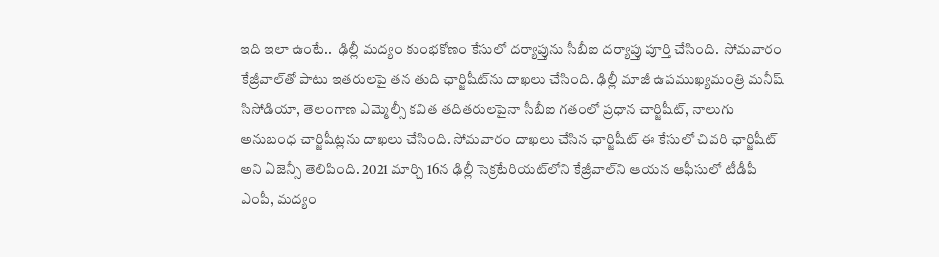ఇది ఇలా ఉంటే..  ఢిల్లీ మద్యం కుంభకోణం కేసులో దర్యాప్తును సీబీఐ దర్యాప్తు పూర్తి చేసింది.  సోమవారం కేజ్రీవాల్‌తో పాటు ఇతరులపై తన తుది ఛార్జిషీట్‌ను దాఖలు చేసింది. ఢిల్లీ మాజీ ఉపముఖ్యమంత్రి మనీష్ సిసోడియా, తెలంగాణ ఎమ్మెల్సీ కవిత తదితరులపైనా సీబీఐ గతంలో ప్రధాన చార్జిషీట్, నాలుగు అనుబంధ చార్జిషీట్లను దాఖలు చేసింది. సోమవారం దాఖలు చేసిన ఛార్జిషీట్ ఈ కేసులో చివరి ఛార్జిషీట్ అని ఏజెన్సీ తెలిపింది. 2021 మార్చి 16న ఢిల్లీ సెక్రటేరియట్‌లోని కేజ్రీవాల్‌ని ఆయన ఆఫీసులో టీడీపీ ఎంపీ, మద్యం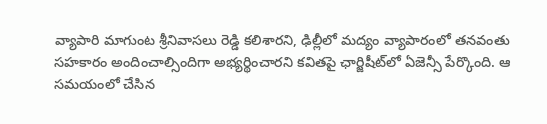వ్యాపారి మాగుంట శ్రీనివాసలు రెడ్డి కలిశారని, ఢిల్లీలో మద్యం వ్యాపారంలో తనవంతు సహకారం అందించాల్సిందిగా అభ్యర్థించారని కవితపై ఛార్జిషీట్‌లో ఏజెన్సీ పేర్కొంది. ఆ సమయంలో చేసిన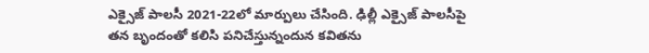ఎక్సైజ్ పాలసీ 2021-22లో మార్పులు చేసింది. ఢిల్లీ ఎక్సైజ్ పాలసీపై తన బృందంతో కలిసి పనిచేస్తున్నందున కవితను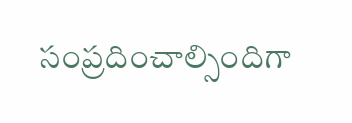సంప్రదించాల్సిందిగా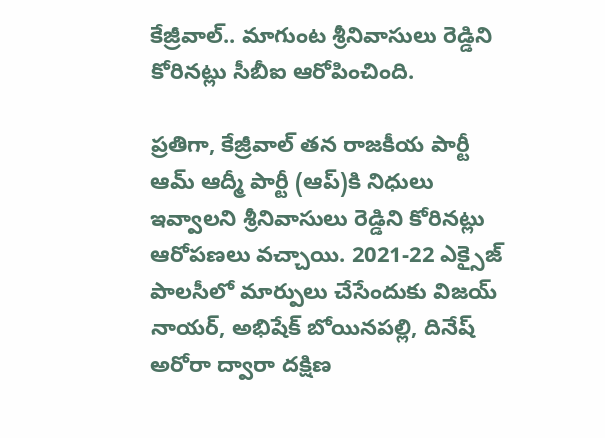కేజ్రీవాల్.. మాగుంట శ్రీనివాసులు రెడ్డిని కోరినట్లు సీబీఐ ఆరోపించింది.

ప్రతిగా, కేజ్రీవాల్ తన రాజకీయ పార్టీ ఆమ్ ఆద్మీ పార్టీ (ఆప్)కి నిధులు ఇవ్వాలని శ్రీనివాసులు రెడ్డిని కోరినట్లు ఆరోపణలు వచ్చాయి. 2021-22 ఎక్సైజ్ పాలసీలో మార్పులు చేసేందుకు విజయ్ నాయర్, అభిషేక్ బోయినపల్లి, దినేష్ అరోరా ద్వారా దక్షిణ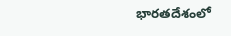భారతదేశంలో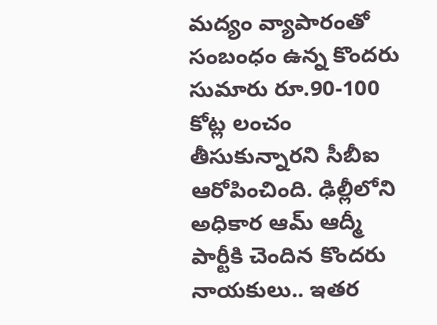మద్యం వ్యాపారంతో సంబంధం ఉన్న కొందరు సుమారు రూ.90-100 కోట్ల లంచం తీసుకున్నారని సీబీఐ ఆరోపించింది. ఢిల్లీలోని అధికార ఆమ్ ఆద్మీ పార్టీకి చెందిన కొందరు నాయకులు.. ఇతర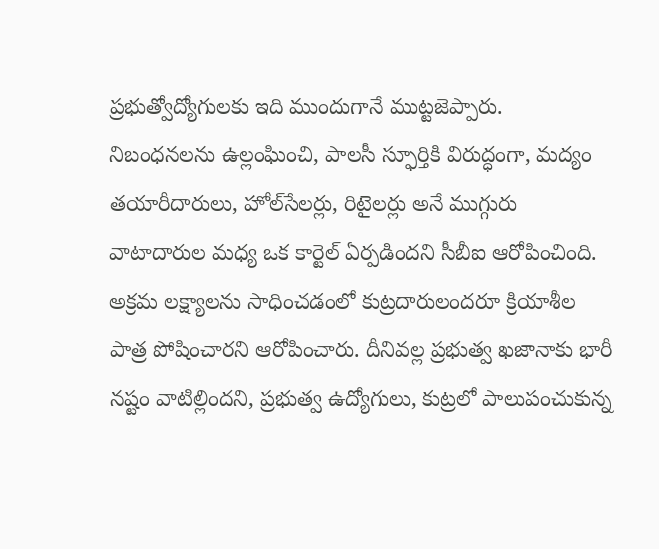ప్రభుత్వోద్యోగులకు ఇది ముందుగానే ముట్టజెప్పారు.  నిబంధనలను ఉల్లంఘించి, పాలసీ స్ఫూర్తికి విరుద్ధంగా, మద్యం తయారీదారులు, హోల్‌సేలర్లు, రిటైలర్లు అనే ముగ్గురు వాటాదారుల మధ్య ఒక కార్టెల్ ఏర్పడిందని సీబీఐ ఆరోపించింది.  అక్రమ లక్ష్యాలను సాధించడంలో కుట్రదారులందరూ క్రియాశీల పాత్ర పోషించారని ఆరోపించారు. దీనివల్ల ప్రభుత్వ ఖజానాకు భారీ నష్టం వాటిల్లిందని, ప్రభుత్వ ఉద్యోగులు, కుట్రలో పాలుపంచుకున్న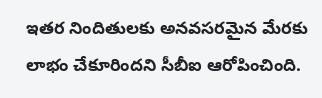ఇతర నిందితులకు అనవసరమైన మేరకు లాభం చేకూరిందని సీబీఐ ఆరోపించింది.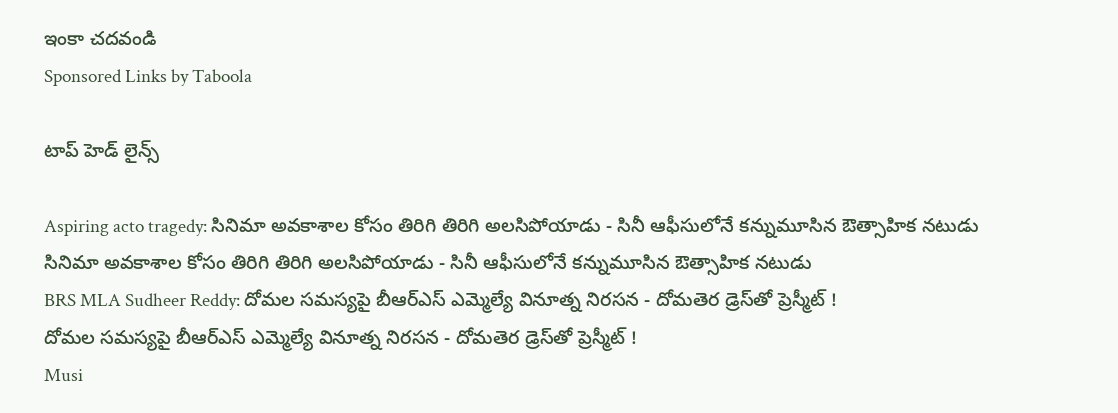ఇంకా చదవండి
Sponsored Links by Taboola

టాప్ హెడ్ లైన్స్

Aspiring acto tragedy: సినిమా అవకాశాల కోసం తిరిగి తిరిగి అలసిపోయాడు - సినీ ఆఫీసులోనే కన్నుమూసిన ఔత్సాహిక నటుడు
సినిమా అవకాశాల కోసం తిరిగి తిరిగి అలసిపోయాడు - సినీ ఆఫీసులోనే కన్నుమూసిన ఔత్సాహిక నటుడు
BRS MLA Sudheer Reddy: దోమల సమస్యపై బీఆర్ఎస్ ఎమ్మెల్యే వినూత్న నిరసన - దోమతెర డ్రెస్‌తో ప్రెస్మీట్ !
దోమల సమస్యపై బీఆర్ఎస్ ఎమ్మెల్యే వినూత్న నిరసన - దోమతెర డ్రెస్‌తో ప్రెస్మీట్ !
Musi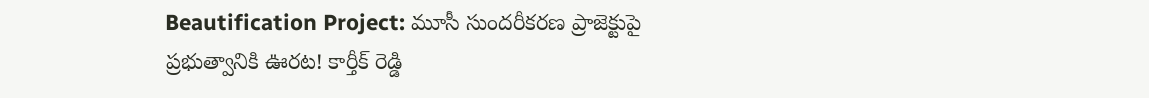Beautification Project: మూసీ సుందరీకరణ ప్రాజెక్టుపై ప్రభుత్వానికి ఊరట! కార్తీక్ రెడ్డి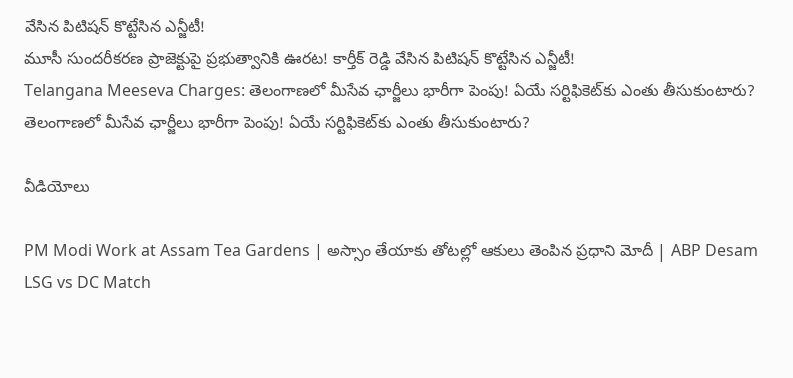వేసిన పిటిషన్ కొట్టేసిన ఎన్జీటీ!
మూసీ సుందరీకరణ ప్రాజెక్టుపై ప్రభుత్వానికి ఊరట! కార్తీక్ రెడ్డి వేసిన పిటిషన్ కొట్టేసిన ఎన్జీటీ!
Telangana Meeseva Charges: తెలంగాణలో మీసేవ ఛార్జీలు భారీగా పెంపు! ఏయే సర్టిఫికెట్‌కు ఎంతు తీసుకుంటారు?
తెలంగాణలో మీసేవ ఛార్జీలు భారీగా పెంపు! ఏయే సర్టిఫికెట్‌కు ఎంతు తీసుకుంటారు?

వీడియోలు

PM Modi Work at Assam Tea Gardens | అస్సాం తేయాకు తోటల్లో ఆకులు తెంపిన ప్రధాని మోదీ | ABP Desam
LSG vs DC Match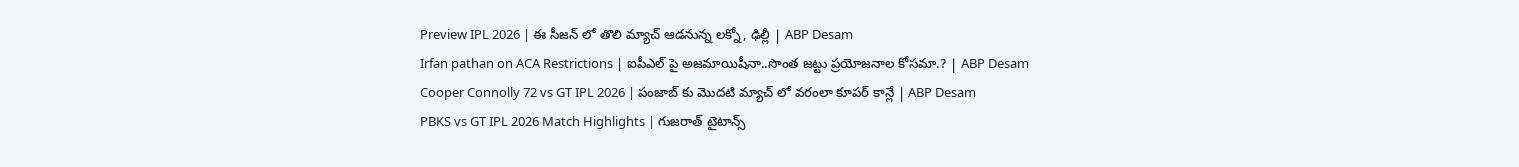Preview IPL 2026 | ఈ సీజన్ లో తొలి మ్యాచ్ ఆడనున్న లక్నో, ఢిల్లీ | ABP Desam
Irfan pathan on ACA Restrictions | ఐపీఎల్ పై అజమాయిషీనా..సొంత జట్టు ప్రయోజనాల కోసమా.? | ABP Desam
Cooper Connolly 72 vs GT IPL 2026 | పంజాబ్ కు మొదటి మ్యాచ్ లో వరంలా కూపర్ కాన్లే | ABP Desam
PBKS vs GT IPL 2026 Match Highlights | గుజరాత్ టైటాన్స్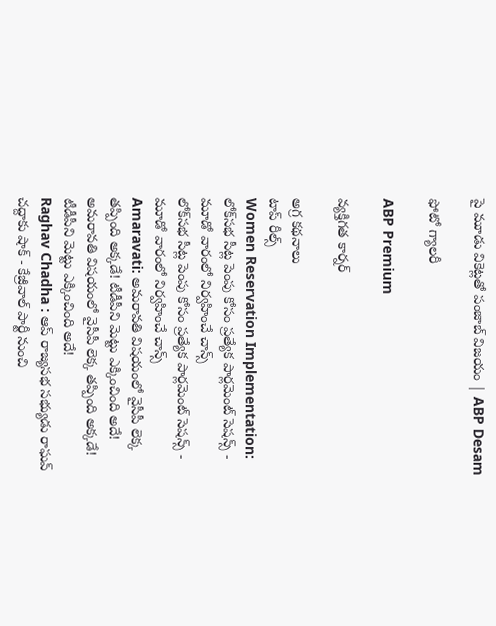పై మూడు వికెట్లతో పంజాబ్ విజయం | ABP Desam

ఫోటో గ్యాలరీ

ABP Premium

వ్యక్తిగత కార్నర్

అగ్ర కథనాలు
టాప్ రీల్స్
Women Reservation Implementation: లోక్‌సభ సీట్ల పెంపు కోసం ప్రత్యేక పార్లమెంట్ సెషన్స్ - మూడో వారంలో నిర్వహించే చాన్స్
లోక్‌సభ సీట్ల పెంపు కోసం ప్రత్యేక పార్లమెంట్ సెషన్స్ - మూడో వారంలో నిర్వహించే చాన్స్
Amaravati: అమరావతి విషయంలో వైసీపీ లెక్క తప్పింది అక్కడే! టీడీపీని మెట్టు ఎక్కించింది అదే!
అమరావతి విషయంలో వైసీపీ లెక్క తప్పింది అక్కడే! టీడీపీని మెట్టు ఎక్కించింది అదే!
Raghav Chadha : ఆప్ రాజ్యసభ సభ్యుడు రాఘవ్ చద్దాకు షాక్ - కేజ్రీవాల్ పార్టీ నుంచి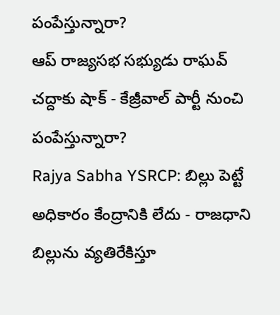పంపేస్తున్నారా?
ఆప్ రాజ్యసభ సభ్యుడు రాఘవ్ చద్దాకు షాక్ - కేజ్రీవాల్ పార్టీ నుంచి పంపేస్తున్నారా?
Rajya Sabha YSRCP: బిల్లు పెట్టే అధికారం కేంద్రానికి లేదు - రాజధాని బిల్లును వ్యతిరేకిస్తూ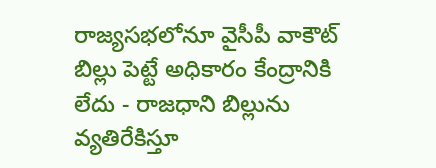రాజ్యసభలోనూ వైసీపీ వాకౌట్
బిల్లు పెట్టే అధికారం కేంద్రానికి లేదు - రాజధాని బిల్లును వ్యతిరేకిస్తూ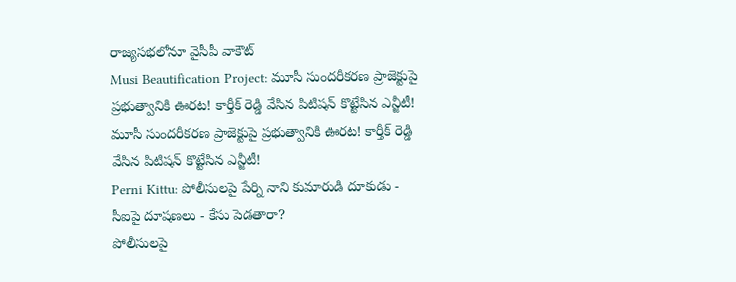రాజ్యసభలోనూ వైసీపీ వాకౌట్
Musi Beautification Project: మూసీ సుందరీకరణ ప్రాజెక్టుపై ప్రభుత్వానికి ఊరట! కార్తీక్ రెడ్డి వేసిన పిటిషన్ కొట్టేసిన ఎన్జీటీ!
మూసీ సుందరీకరణ ప్రాజెక్టుపై ప్రభుత్వానికి ఊరట! కార్తీక్ రెడ్డి వేసిన పిటిషన్ కొట్టేసిన ఎన్జీటీ!
Perni Kittu: పోలీసులపై పేర్ని నాని కుమారుడి దూకుడు - సీఐపై దూషణలు - కేసు పెడతారా?
పోలీసులపై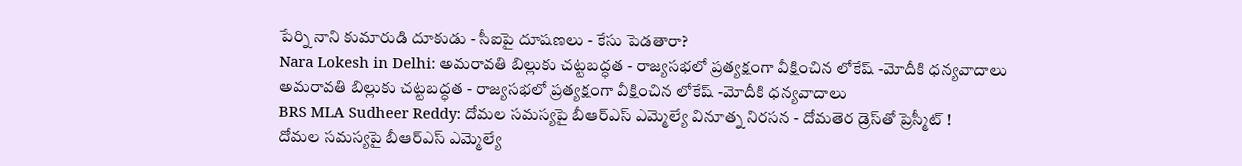పేర్ని నాని కుమారుడి దూకుడు - సీఐపై దూషణలు - కేసు పెడతారా?
Nara Lokesh in Delhi: అమరావతి బిల్లుకు చట్టబద్ధత - రాజ్యసభలో ప్రత్యక్షంగా వీక్షించిన లోకేష్ -మోదీకి ధన్యవాదాలు
అమరావతి బిల్లుకు చట్టబద్ధత - రాజ్యసభలో ప్రత్యక్షంగా వీక్షించిన లోకేష్ -మోదీకి ధన్యవాదాలు
BRS MLA Sudheer Reddy: దోమల సమస్యపై బీఆర్ఎస్ ఎమ్మెల్యే వినూత్న నిరసన - దోమతెర డ్రెస్‌తో ప్రెస్మీట్ !
దోమల సమస్యపై బీఆర్ఎస్ ఎమ్మెల్యే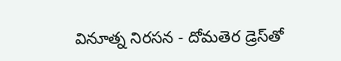వినూత్న నిరసన - దోమతెర డ్రెస్‌తో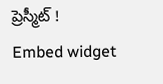ప్రెస్మీట్ !
Embed widget